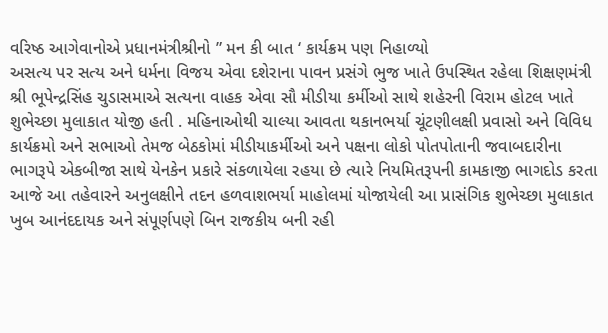વરિષ્ઠ આગેવાનોએ પ્રધાનમંત્રીશ્રીનો ” મન કી બાત ‘ કાર્યક્રમ પણ નિહાળ્યો
અસત્ય પર સત્ય અને ધર્મના વિજય એવા દશેરાના પાવન પ્રસંગે ભુજ ખાતે ઉપસ્થિત રહેલા શિક્ષણમંત્રી શ્રી ભૂપેન્દ્રસિંહ ચુડાસમાએ સત્યના વાહક એવા સૌ મીડીયા કર્મીઓ સાથે શહેરની વિરામ હોટલ ખાતે શુભેચ્છા મુલાકાત યોજી હતી . મહિનાઓથી ચાલ્યા આવતા થકાનભર્યા ચૂંટણીલક્ષી પ્રવાસો અને વિવિધ કાર્યક્રમો અને સભાઓ તેમજ બેઠકોમાં મીડીયાકર્મીઓ અને પક્ષના લોકો પોતપોતાની જવાબદારીના ભાગરૂપે એકબીજા સાથે યેનકેન પ્રકારે સંકળાયેલા રહયા છે ત્યારે નિયમિતરૂપની કામકાજી ભાગદોડ કરતા આજે આ તહેવારને અનુલક્ષીને તદન હળવાશભર્યા માહોલમાં યોજાયેલી આ પ્રાસંગિક શુભેચ્છા મુલાકાત ખુબ આનંદદાયક અને સંપૂર્ણપણે બિન રાજકીય બની રહી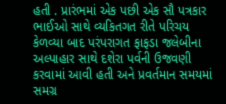હતી . પ્રારંભમાં એક પછી એક સૌ પત્રકાર ભાઈઓ સાથે વ્યકિતગત રીતે પરિચય કેળવ્યા બાદ પરંપરાગત ફાફડા જલેબીના અલ્પાહાર સાથે દશેરા પર્વની ઉજવણી કરવામાં આવી હતી અને પ્રવર્તમાન સમયમાં સમગ્ર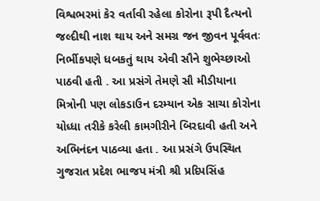વિશ્વભરમાં કેર વર્તાવી રહેલા કોરોના રૂપી દૈત્યનો જલ્દીથી નાશ થાય અને સમગ્ર જન જીવન પૂર્વવતઃ નિર્ભીકપણે ધબકતું થાય એવી સૌને શુભેચ્છાઓ પાઠવી હતી . આ પ્રસંગે તેમણે સૌ મીડીયાના મિત્રોની પણ લોકડાઉન દરમ્યાન એક સાચા કોરોના યોધ્ધા તરીકે કરેલી કામગીરીને બિરદાવી હતી અને અભિનંદન પાઠવ્યા હતા . આ પ્રસંગે ઉપસ્થિત ગુજરાત પ્રદેશ ભાજપ મંત્રી શ્રી પ્રદિપસિંહ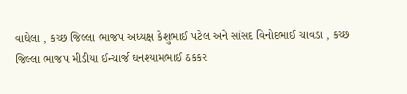વાઘેલા , કચ્છ જિલ્લા ભાજપ અધ્યક્ષ કેશુભાઈ પટેલ અને સાંસદ વિનોદભાઈ ચાવડા , કચ્છ જિલ્લા ભાજપ મીડીયા ઈન્ચાર્જ ઘનશ્યામભાઈ ઠકકર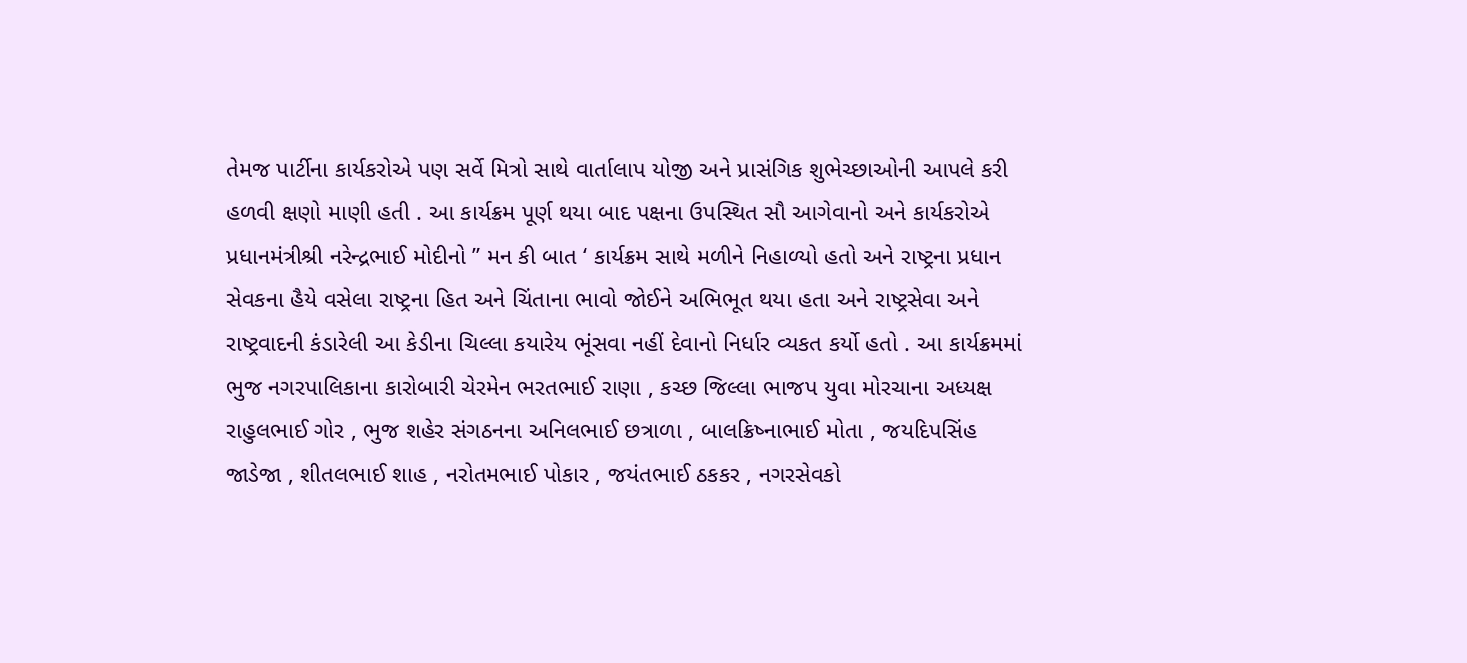તેમજ પાર્ટીના કાર્યકરોએ પણ સર્વે મિત્રો સાથે વાર્તાલાપ યોજી અને પ્રાસંગિક શુભેચ્છાઓની આપલે કરી હળવી ક્ષણો માણી હતી . આ કાર્યક્રમ પૂર્ણ થયા બાદ પક્ષના ઉપસ્થિત સૌ આગેવાનો અને કાર્યકરોએ પ્રધાનમંત્રીશ્રી નરેન્દ્રભાઈ મોદીનો ” મન કી બાત ‘ કાર્યક્રમ સાથે મળીને નિહાળ્યો હતો અને રાષ્ટ્રના પ્રધાન સેવકના હૈયે વસેલા રાષ્ટ્રના હિત અને ચિંતાના ભાવો જોઈને અભિભૂત થયા હતા અને રાષ્ટ્રસેવા અને રાષ્ટ્રવાદની કંડારેલી આ કેડીના ચિલ્લા કયારેય ભૂંસવા નહીં દેવાનો નિર્ધાર વ્યકત કર્યો હતો . આ કાર્યક્રમમાં ભુજ નગરપાલિકાના કારોબારી ચેરમેન ભરતભાઈ રાણા , કચ્છ જિલ્લા ભાજપ યુવા મોરચાના અધ્યક્ષ રાહુલભાઈ ગોર , ભુજ શહેર સંગઠનના અનિલભાઈ છત્રાળા , બાલક્રિષ્નાભાઈ મોતા , જયદિપસિંહ જાડેજા , શીતલભાઈ શાહ , નરોતમભાઈ પોકાર , જયંતભાઈ ઠકકર , નગરસેવકો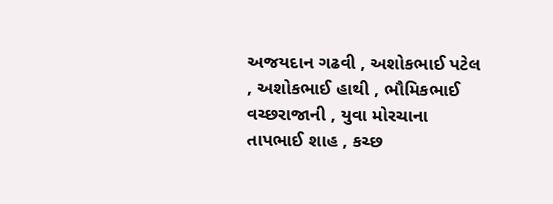અજયદાન ગઢવી , અશોકભાઈ પટેલ , અશોકભાઈ હાથી , ભૌમિકભાઈ વચ્છરાજાની , યુવા મોરચાના તાપભાઈ શાહ , કચ્છ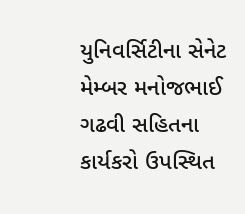યુનિવર્સિટીના સેનેટ મેમ્બર મનોજભાઈ ગઢવી સહિતના કાર્યકરો ઉપસ્થિત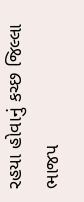રહયા હોવાનું કચ્છ જિલ્લા ભાજપ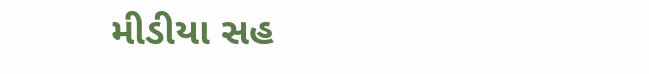મીડીયા સહ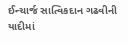ઈન્ચાર્જ સાત્વિકદાન ગઢવીની યાદીમાં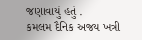જણાવાયું હતું .
કમલમ દૈનિક અજય ખત્રી